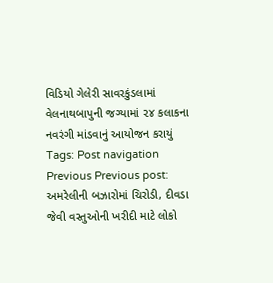વિડિયો ગેલેરી સાવરકુંડલામાં વેલનાથબાપુની જગ્યામાં ૨૪ કલાકના નવરંગી માંડવાનું આયોજન કરાયું Tags: Post navigation Previous Previous post: અમરેલીની બઝારોમાં ચિરોડી, દીવડા જેવી વસ્તુઓની ખરીદી માટે લોકો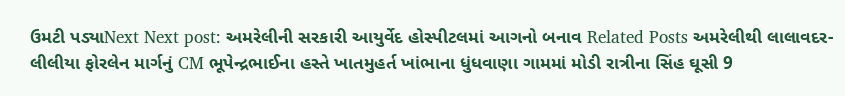ઉમટી પડ્યાNext Next post: અમરેલીની સરકારી આયુર્વેદ હોસ્પીટલમાં આગનો બનાવ Related Posts અમરેલીથી લાલાવદર-લીલીયા ફોરલેન માર્ગનું CM ભૂપેન્દ્રભાઈના હસ્તે ખાતમુહર્ત ખાંભાના ધુંધવાણા ગામમાં મોડી રાત્રીના સિંહ ઘૂસી 9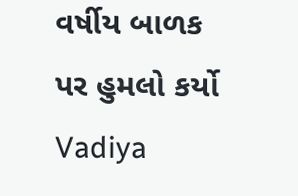વર્ષીય બાળક પર હુમલો કર્યો Vadiya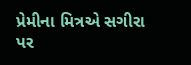પ્રેમીના મિત્રએ સગીરા પર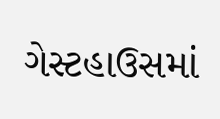ગેસ્ટહાઉસમાં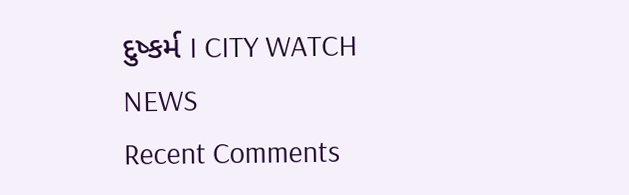દુષ્કર્મ I CITY WATCH NEWS
Recent Comments